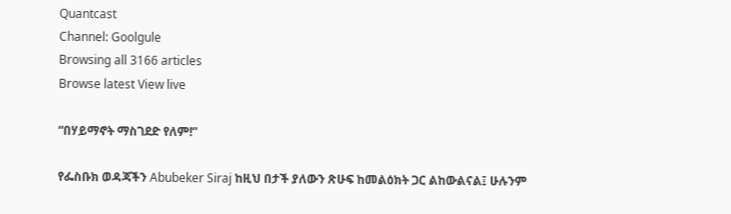Quantcast
Channel: Goolgule
Browsing all 3166 articles
Browse latest View live

“በሃይማኖት ማስገደድ የለም!”

የፌስቡክ ወዳጃችን Abubeker Siraj ከዚህ በታች ያለውን ጽሁፍ ከመልዕክት ጋር ልከውልናል፤ ሁሉንም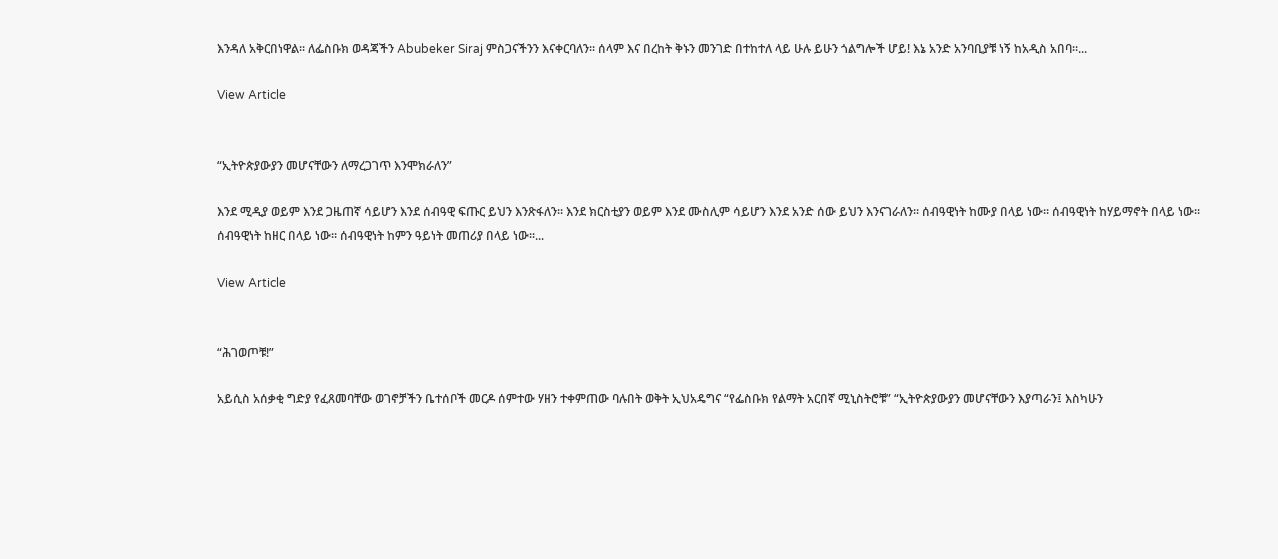እንዳለ አቅርበነዋል፡፡ ለፌስቡክ ወዳጃችን Abubeker Siraj ምስጋናችንን እናቀርባለን፡፡ ሰላም እና በረከት ቅኑን መንገድ በተከተለ ላይ ሁሉ ይሁን ጎልግሎች ሆይ! እኔ አንድ አንባቢያቹ ነኝ ከአዲስ አበባ።...

View Article


“ኢትዮጵያውያን መሆናቸውን ለማረጋገጥ እንሞክራለን”

እንደ ሚዲያ ወይም እንደ ጋዜጠኛ ሳይሆን እንደ ሰብዓዊ ፍጡር ይህን እንጽፋለን፡፡ እንደ ክርስቲያን ወይም እንደ ሙስሊም ሳይሆን እንደ አንድ ሰው ይህን እንናገራለን፡፡ ሰብዓዊነት ከሙያ በላይ ነው፡፡ ሰብዓዊነት ከሃይማኖት በላይ ነው፡፡ ሰብዓዊነት ከዘር በላይ ነው፡፡ ሰብዓዊነት ከምን ዓይነት መጠሪያ በላይ ነው፡፡...

View Article


“ሕገወጦቹ!”

አይሲስ አሰቃቂ ግድያ የፈጸመባቸው ወገኖቻችን ቤተሰቦች መርዶ ሰምተው ሃዘን ተቀምጠው ባሉበት ወቅት ኢህአዴግና “የፌስቡክ የልማት አርበኛ ሚኒስትሮቹ” “ኢትዮጵያውያን መሆናቸውን እያጣራን፤ እስካሁን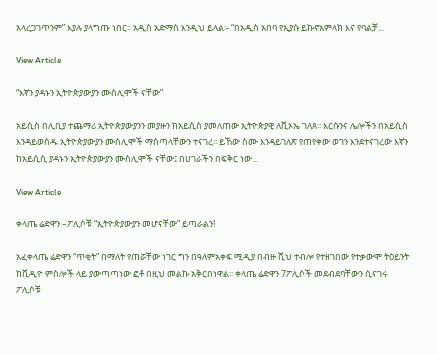አላረጋገጥንም” እያሉ ያላግጡ ነበር፡፡ አዲስ አድማስ እንዲህ ይላል፡- “በአዲስ አበባ የኢያሱ ይኩኖአምላክ እና የባልቻ...

View Article

“እኛን ያዳኑን ኢትዮጵያውያን ሙስሊሞች ናቸው”

አይሲስ በሊቢያ ተጨማሪ ኢትዮጵያውያንን መያዙን ከአይሲስ ያመለጠው ኢትዮጵያዊ ለቪኦኤ ገለጸ፡፡ እርሱንና ሌሎችን በአይሲስ እንዳይወሰዱ ኢትዮጵያውያን ሙስሊሞች ማስጣላቸውን ተናገረ፡፡ ይኸው ስሙ እንዳይገለጽ የጠየቀው ወገን እንደተናገረው እኛን  ከአይሲሲ ያዳኑን ኢትዮጵያውያን ሙስሊሞች ናቸው፤ በሀገራችን በፍቅር ነው...

View Article

ቀላጤ ሬድዋን –ፖሊሶቹ “ኢትዮጵያውያን መሆናቸው” ይጣራልን!

አፈቀላጤ ሬድዋን “ጥቂት” በማለት የጠሯቸው ነገር ግን በዓለምአቀፍ ሚዲያ በብዙ ሺህ ተብሎ የተዘገበው የተቃውሞ ትዕይንት ከቪዲዮ ምስሎች ላይ ያውጣጣነው ፎቶ በዚህ መልኩ አቅርበነዋል፡፡ ቀላጤ ሬድዋን 7ፖሊሶች መደብደባቸውን ሲናገሩ ፖሊሶቹ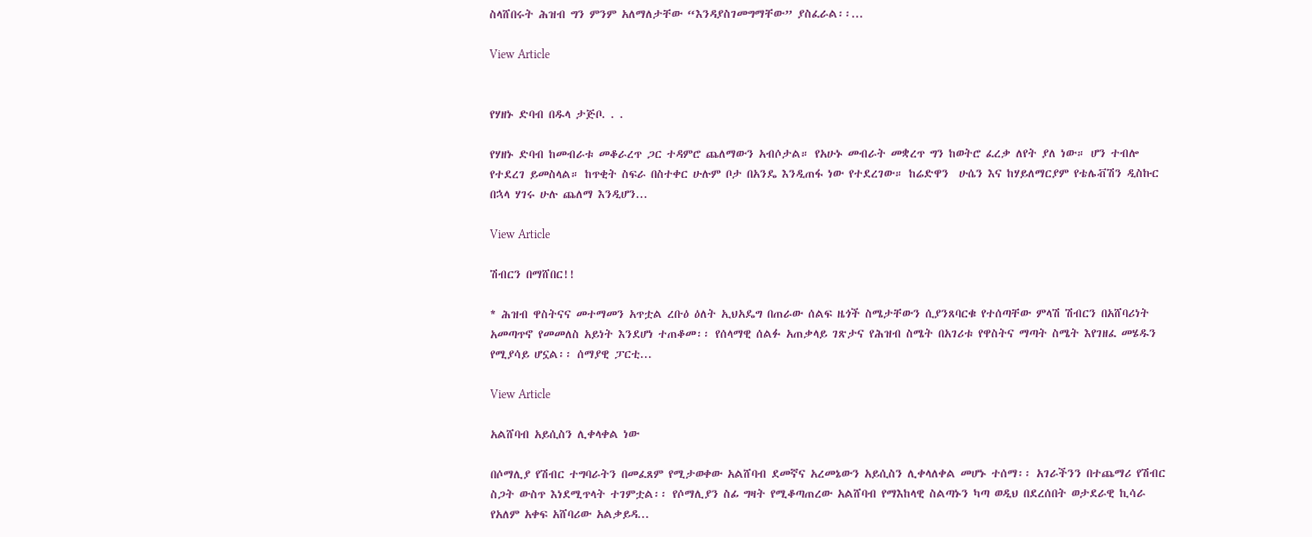ስላሸበሩት ሕዝብ ግን ምንም አለማለታቸው “እንዳያስገመግማቸው” ያስፈራል፡፡...

View Article


የሃዘኑ ድባብ በዱላ ታጅቦ. . .

የሃዘኑ ድባብ ከመብራቱ መቆራረጥ ጋር ተዳምሮ ጨለማውን አብሶታል። የአሁኑ መብራት መቋረጥ ግን ከወትሮ ፈረቃ ለየት ያለ ነው። ሆን ተብሎ የተደረገ ይመስላል። ከጥቂት ስፍራ በስተቀር ሁሉም ቦታ በአንዴ እንዲጠፋ ነው የተደረገው። ከሬድዋን  ሁሴን እና ከሃይለማርያም የቴሌቭሽን ዲስኩር በኋላ ሃገሩ ሁሉ ጨለማ እንዲሆን...

View Article

ሽብርን በማሸበር!!

* ሕዝብ ዋስትናና መተማመን አጥቷል ረቡዕ ዕለት ኢህአዴግ በጠራው ሰልፍ ዜጎች ስሜታቸውን ሲያንጸባርቁ የተሰጣቸው ምላሽ ሽብርን በአሸባሪነት አመጣጥኖ የመመለስ አይነት እንደሆነ ተጠቆመ፡፡ የሰላማዊ ሰልፉ አጠቃላይ ገጽታና የሕዝብ ስሜት በአገሪቱ የዋስትና ማጣት ስሜት እየገዘፈ መሄዱን የሚያሳይ ሆኗል፡፡ ሰማያዊ ፓርቲ...

View Article

አልሸባብ አይሲስን ሊቀላቀል ነው

በሶማሊያ የሽብር ተግባራትን በመፈጸም የሚታወቀው አልሸባብ ደመኛና አረመኔውን አይሲስን ሊቀላለቀል መሆኑ ተሰማ፡፡ አገራችንን በተጨማሪ የሽብር ስጋት ውስጥ እነደሚጥላት ተገምቷል፡፡ የሶማሊያን ስፊ ግዛት የሚቆጣጠረው አልሸባብ የማእከላዊ ስልጣኑን ካጣ ወዲህ በደረሰበት ወታደራዊ ኪሳራ የአለም አቀፍ አሸባሪው አልቃይዳ...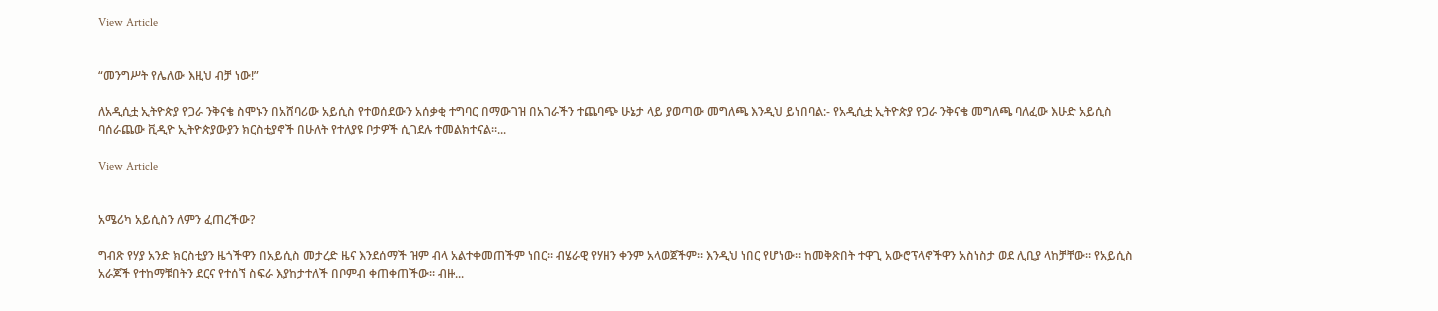View Article


“መንግሥት የሌለው እዚህ ብቻ ነው!”

ለአዲሲቷ ኢትዮጵያ የጋራ ንቅናቄ ስሞኑን በአሸባሪው አይሲስ የተወሰደውን አሰቃቂ ተግባር በማውገዝ በአገራችን ተጨባጭ ሁኔታ ላይ ያወጣው መግለጫ እንዲህ ይነበባል:- የአዲሲቷ ኢትዮጵያ የጋራ ንቅናቄ መግለጫ ባለፈው እሁድ አይሲስ ባሰራጨው ቪዲዮ ኢትዮጵያውያን ክርስቲያኖች በሁለት የተለያዩ ቦታዎች ሲገደሉ ተመልክተናል።...

View Article


አሜሪካ አይሲስን ለምን ፈጠረችው?

ግብጽ የሃያ አንድ ክርስቲያን ዜጎችዋን በአይሲስ መታረድ ዜና እንደሰማች ዝም ብላ አልተቀመጠችም ነበር። ብሄራዊ የሃዘን ቀንም አላወጀችም። እንዲህ ነበር የሆነው። ከመቅጽበት ተዋጊ አውሮፕላኖችዋን አስነስታ ወደ ሊቢያ ላከቻቸው። የአይሲስ አራጆች የተከማቹበትን ደርና የተሰኘ ስፍራ እያከታተለች በቦምብ ቀጠቀጠችው። ብዙ...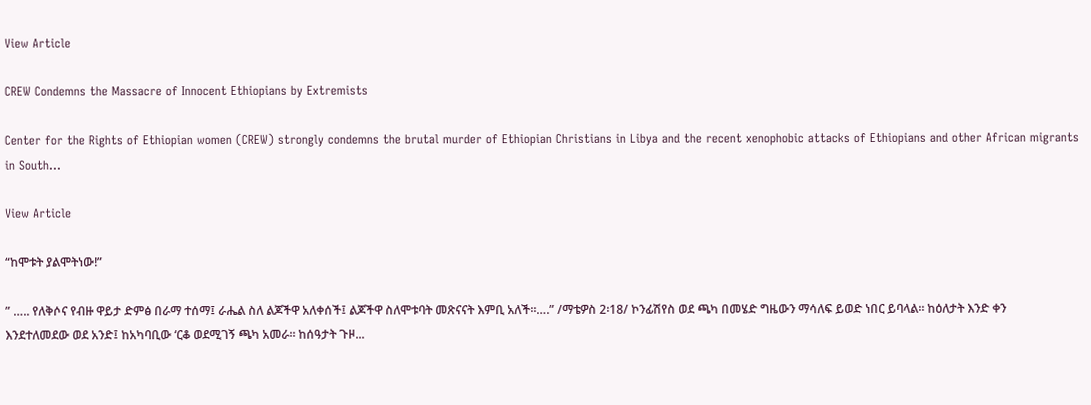View Article

CREW Condemns the Massacre of Innocent Ethiopians by Extremists

Center for the Rights of Ethiopian women (CREW) strongly condemns the brutal murder of Ethiopian Christians in Libya and the recent xenophobic attacks of Ethiopians and other African migrants in South...

View Article

“ከሞቱት ያልሞትነው!”

” ….. የለቅሶና የብዙ ዋይታ ድምፅ በራማ ተሰማ፤ ራሔል ስለ ልጆችዋ አለቀሰች፤ ልጆችዋ ስለሞቱባት መጽናናት እምቢ አለች።….” /ማቴዎስ 2፡18/ ኮንፊሽየስ ወደ ጫካ በመሄድ ግዜውን ማሳለፍ ይወድ ነበር ይባላል። ከዕለታት እንድ ቀን እንደተለመደው ወደ አንድ፤ ከአካባቢው ‘ርቆ ወደሚገኝ ጫካ አመራ። ከሰዓታት ጉዞ...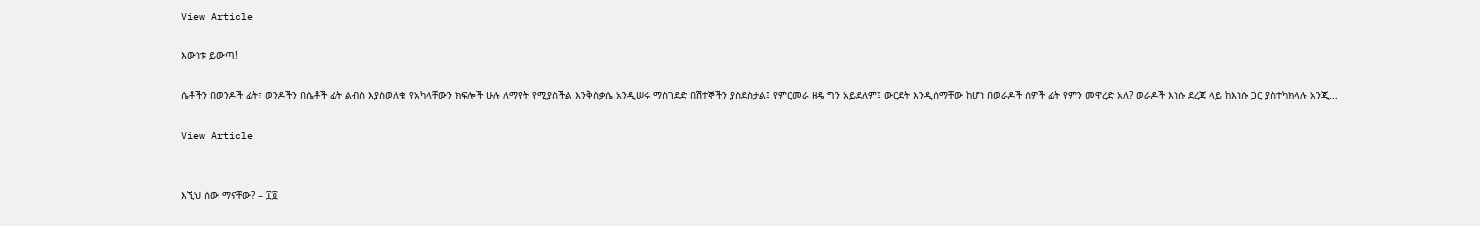View Article

እውነቱ ይውጣ!

ሴቶችን በወንዶች ፊት፣ ወንዶችን በሴቶች ፊት ልብስ እያስወለቁ የአካላቸውን ክፍሎች ሁሉ ለማየት የሚያስችል እንቅስቃሴ አንዲሠሩ ማስገደድ በሽተኞችን ያስደስታል፤ የምርመራ ዘዴ ግን አይደለም፤ ውርደት እንዲሰማቸው ከሆነ በወራዶች ሰዎች ፊት የምን መዋረድ አለ? ወራዶች እነሱ ደረጃ ላይ ከእነሱ ጋር ያስተካክላሉ አንጂ...

View Article


እኚህ ሰው ማናቸው? – ፲፬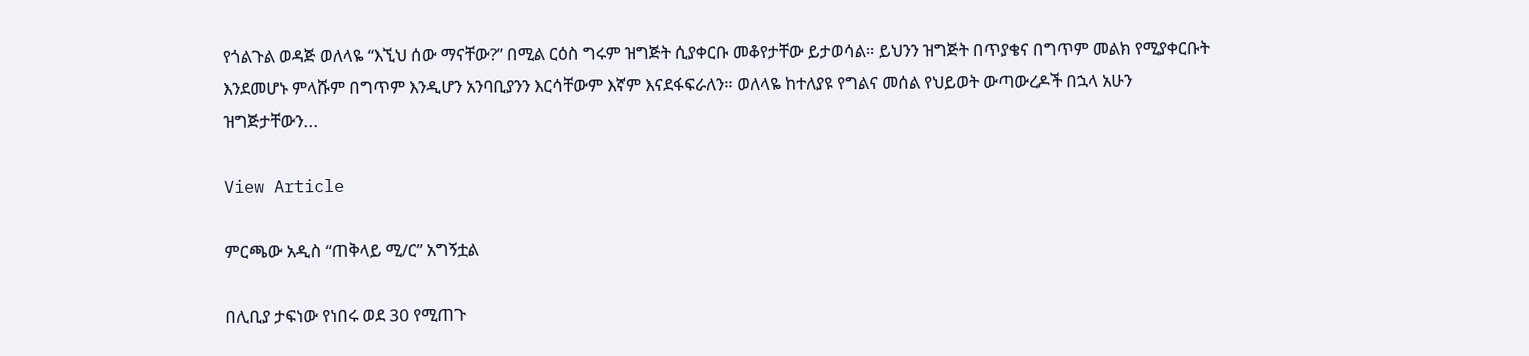የጎልጉል ወዳጅ ወለላዬ “እኚህ ሰው ማናቸው?” በሚል ርዕስ ግሩም ዝግጅት ሲያቀርቡ መቆየታቸው ይታወሳል። ይህንን ዝግጅት በጥያቄና በግጥም መልክ የሚያቀርቡት እንደመሆኑ ምላሹም በግጥም እንዲሆን አንባቢያንን እርሳቸውም እኛም እናደፋፍራለን። ወለላዬ ከተለያዩ የግልና መሰል የህይወት ውጣውረዶች በኋላ አሁን ዝግጅታቸውን...

View Article

ምርጫው አዲስ “ጠቅላይ ሚ/ር” አግኝቷል

በሊቢያ ታፍነው የነበሩ ወደ 30 የሚጠጉ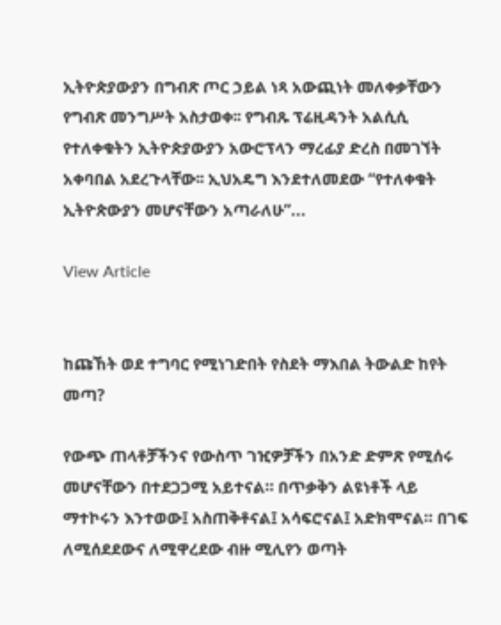ኢትዮጵያውያን በግብጽ ጦር ኃይል ነጻ አውጪነት መለቀቃቸውን የግብጽ መንግሥት አስታወቀ፡፡ የግብጹ ፕሬዚዳንት አልሲሲ የተለቀቁትን ኢትዮጵያውያን አውሮፕላን ማረፊያ ድረስ በመገኘት አቀባበል አደረጉላቸው፡፡ ኢህአዴግ እንደተለመደው “የተለቀቁት ኢትዮጵውያን መሆናቸውን አጣራለሁ”...

View Article


ከጩኸት ወደ ተግባር የሚነገድበት የስደት ማእበል ትውልድ ከየት መጣ?

የውጭ ጠላቶቻችንና የውስጥ ገዢዎቻችን በአንድ ድምጽ የሚሰሩ መሆናቸውን በተደጋጋሚ አይተናል። በጥቃቅን ልዩነቶች ላይ ማተኮሩን እንተወው፤ አስጠቅቶናል፤ አሳፍሮናል፤ አድክሞናል። በገፍ ለሚሰደደውና ለሚዋረደው ብዙ ሚሊየን ወጣት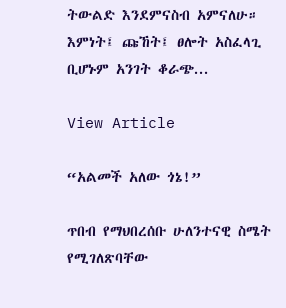ትውልድ እንደምናስብ አምናለሁ። እምነት፤ ጩኸት፤ ፀሎት አስፈላጊ ቢሆኑም አንገት ቆራጭ...

View Article

“አልመች አለው ጎኔ!”

ጥበብ የማህበረሰቡ ሁለንተናዊ ስሜት የሚገለጽባቸው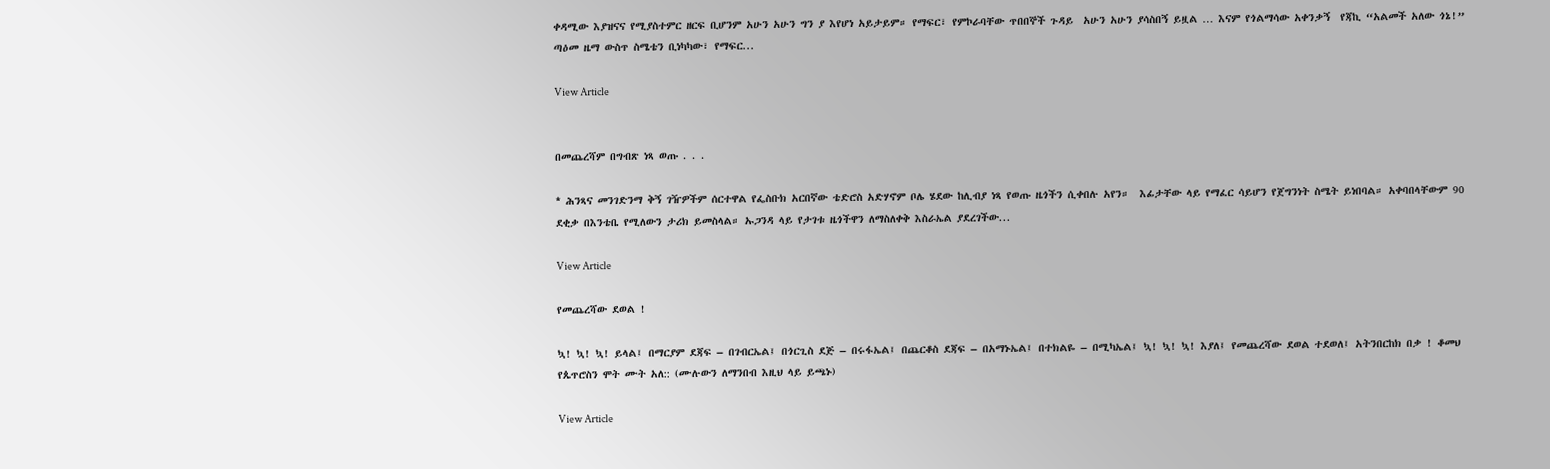ቀዳሚው እያዝናና የሚያስተምር ዘርፍ ቢሆንም አሁን አሁን ግን ያ እየሆነ አይታይም። የማፍር፣ የምኮራባቸው ጥበበኞች ጉዳይ  አሁን አሁን ያሳስበኝ ይዟል … እናም የጎልማሳው አቀንቃኝ  የጃኪ “አልመች አለው ጎኔ!” ጣዕመ ዜማ ውስጥ ስሜቴን ቢነካካው፣ የማፍር...

View Article


በመጨረሻም በግብጽ ነጻ ወጡ . . .

* ሕንጻና መንገድንማ ቅኝ ገዥዎችም ሰርተዋል የፌስቡክ አርበኛው ቴድሮስ አድሃኖም ቦሌ ሄደው ከሊብያ ነጻ የወጡ ዜጎችን ሲቀበሉ አየን።  እፊታቸው ላይ የማፈር ሳይሆን የጀግንነት ስሜት ይነበባል። አቀባበላቸውም 90 ደቂቃ በእንቴቤ የሚለውን ታሪክ ይመስላል። ኡጋንዳ ላይ የታገቱ ዜጎችዋን ለማስለቀቅ እስራኤል ያደረገችው...

View Article

የመጨረሻው ደወል !

ኳ! ኳ! ኳ! ይላል፤ በማርያም ደጃፍ – በገብርኤል፤ በጎርጊስ ደጅ – በሩፋኤል፤ በጨርቆስ ደጃፍ – በአማኑኤል፤ በተክልዬ – በሚካኤል፤ ኳ! ኳ! ኳ! እያለ፤ የመጨረሻው ደወል ተደወለ፤ አትንበርከክ በቃ ! ቆመህ የጴጥሮስን ሞት ሙት አለ:: (ሙሉውን ለማንበብ እዚህ ላይ ይጫኑ)

View Article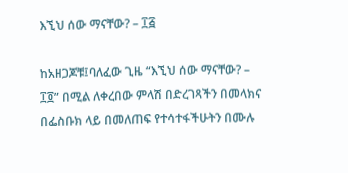እኚህ ሰው ማናቸው? – ፲፭

ከአዘጋጆቹ፤ባለፈው ጊዜ “እኚህ ሰው ማናቸው? – ፲፬” በሚል ለቀረበው ምላሽ በድረገጻችን በመላክና በፌስቡክ ላይ በመለጠፍ የተሳተፋችሁትን በሙሉ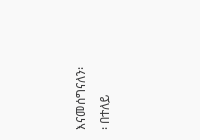እናመሰግናለን፡፡ በተለይ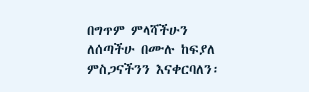በግጥም ምላሻችሁን ለሰጣችሁ በሙሉ ከፍያለ ምስጋናችንን እናቀርባለን፡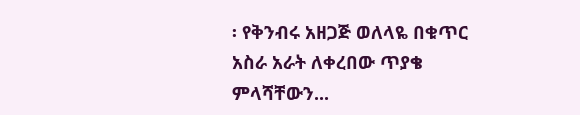፡ የቅንብሩ አዘጋጅ ወለላዬ በቁጥር አስራ አራት ለቀረበው ጥያቄ ምላሻቸውን...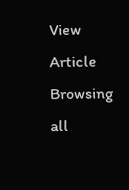View Article
Browsing all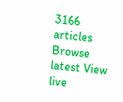3166 articles
Browse latest View live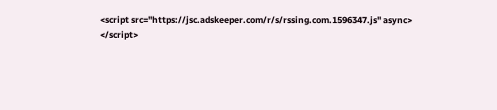<script src="https://jsc.adskeeper.com/r/s/rssing.com.1596347.js" async> </script>